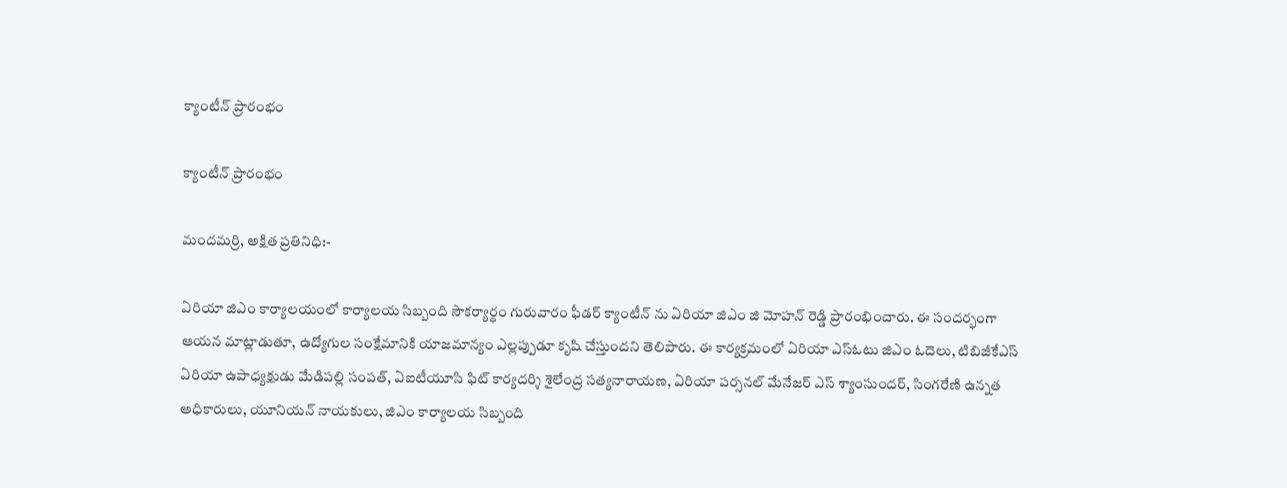క్యాంటీన్ ప్రారంభం

క్యాంటీన్ ప్రారంభం

మందమర్రి, అక్షిత ప్రతినిధి:-

ఏరియా జిఎం కార్యాలయంలో కార్యాలయ సిబ్బంది సౌకర్యార్థం గురువారం ఫీడర్ క్యాంటీన్ ను ఏరియా జిఎం జి మోహన్ రెడ్డి ప్రారంభించారు. ఈ సందర్భంగా ఆయన మాట్లాడుతూ, ఉద్యోగుల సంక్షేమానికి యాజమాన్యం ఎల్లప్పుడూ కృషి చేస్తుందని తెలిపారు. ఈ కార్యక్రమంలో ఏరియా ఎస్ఓటు జిఎం ఓదెలు, టిబిజీకేఎస్ ఏరియా ఉపాధ్యక్షుడు మేడిపల్లి సంపత్, ఏఐటీయూసి ఫిట్ కార్యదర్శి శైలేంద్ర సత్యనారాయణ, ఏరియా పర్సనల్ మేనేజర్ ఎస్ శ్యాంసుందర్, సింగరేణి ఉన్నత అధికారులు, యూనియన్ నాయకులు, జిఎం కార్యాలయ సిబ్బంది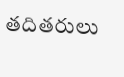తదితరులు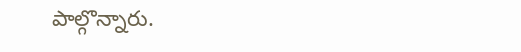పాల్గొన్నారు.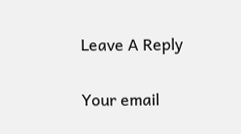Leave A Reply

Your email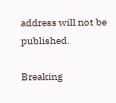address will not be published.

Breaking